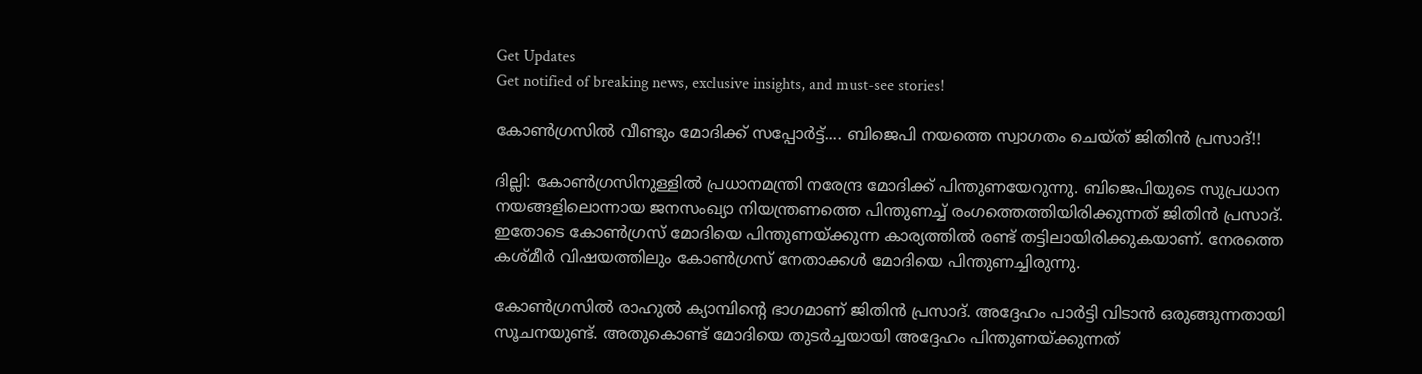Get Updates
Get notified of breaking news, exclusive insights, and must-see stories!

കോണ്‍ഗ്രസില്‍ വീണ്ടും മോദിക്ക് സപ്പോര്‍ട്ട്.... ബിജെപി നയത്തെ സ്വാഗതം ചെയ്ത് ജിതിന്‍ പ്രസാദ്!!

ദില്ലി: കോണ്‍ഗ്രസിനുള്ളില്‍ പ്രധാനമന്ത്രി നരേന്ദ്ര മോദിക്ക് പിന്തുണയേറുന്നു. ബിജെപിയുടെ സുപ്രധാന നയങ്ങളിലൊന്നായ ജനസംഖ്യാ നിയന്ത്രണത്തെ പിന്തുണച്ച് രംഗത്തെത്തിയിരിക്കുന്നത് ജിതിന്‍ പ്രസാദ്. ഇതോടെ കോണ്‍ഗ്രസ് മോദിയെ പിന്തുണയ്ക്കുന്ന കാര്യത്തില്‍ രണ്ട് തട്ടിലായിരിക്കുകയാണ്. നേരത്തെ കശ്മീര്‍ വിഷയത്തിലും കോണ്‍ഗ്രസ് നേതാക്കള്‍ മോദിയെ പിന്തുണച്ചിരുന്നു.

കോണ്‍ഗ്രസില്‍ രാഹുല്‍ ക്യാമ്പിന്റെ ഭാഗമാണ് ജിതിന്‍ പ്രസാദ്. അദ്ദേഹം പാര്‍ട്ടി വിടാന്‍ ഒരുങ്ങുന്നതായി സൂചനയുണ്ട്. അതുകൊണ്ട് മോദിയെ തുടര്‍ച്ചയായി അദ്ദേഹം പിന്തുണയ്ക്കുന്നത്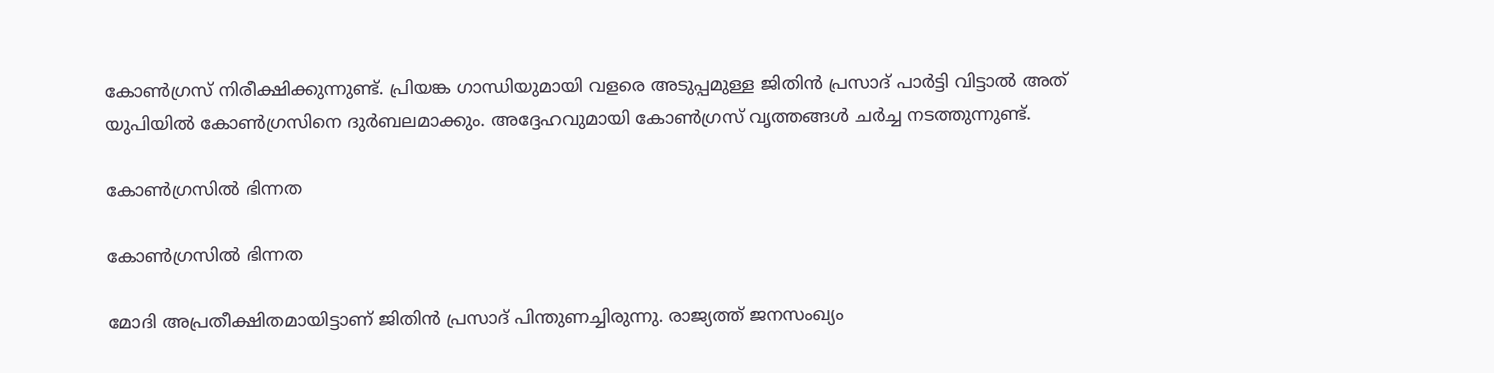കോണ്‍ഗ്രസ് നിരീക്ഷിക്കുന്നുണ്ട്. പ്രിയങ്ക ഗാന്ധിയുമായി വളരെ അടുപ്പമുള്ള ജിതിന്‍ പ്രസാദ് പാര്‍ട്ടി വിട്ടാല്‍ അത് യുപിയില്‍ കോണ്‍ഗ്രസിനെ ദുര്‍ബലമാക്കും. അദ്ദേഹവുമായി കോണ്‍ഗ്രസ് വൃത്തങ്ങള്‍ ചര്‍ച്ച നടത്തുന്നുണ്ട്.

കോണ്‍ഗ്രസില്‍ ഭിന്നത

കോണ്‍ഗ്രസില്‍ ഭിന്നത

മോദി അപ്രതീക്ഷിതമായിട്ടാണ് ജിതിന്‍ പ്രസാദ് പിന്തുണച്ചിരുന്നു. രാജ്യത്ത് ജനസംഖ്യം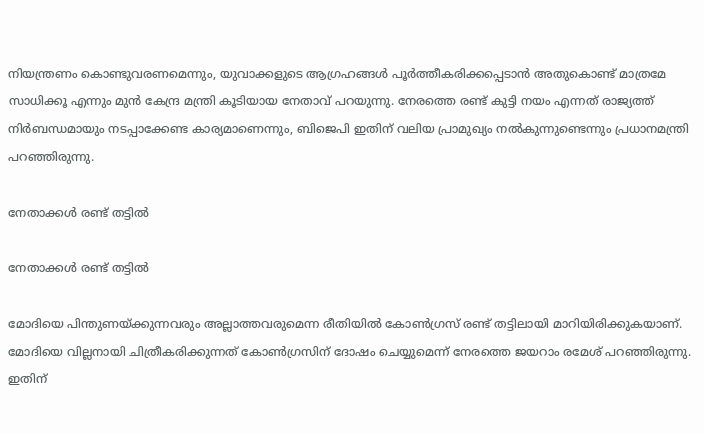നിയന്ത്രണം കൊണ്ടുവരണമെന്നും, യുവാക്കളുടെ ആഗ്രഹങ്ങള്‍ പൂര്‍ത്തീകരിക്കപ്പെടാന്‍ അതുകൊണ്ട് മാത്രമേ സാധിക്കൂ എന്നും മുന്‍ കേന്ദ്ര മന്ത്രി കൂടിയായ നേതാവ് പറയുന്നു. നേരത്തെ രണ്ട് കുട്ടി നയം എന്നത് രാജ്യത്ത് നിര്‍ബന്ധമായും നടപ്പാക്കേണ്ട കാര്യമാണെന്നും, ബിജെപി ഇതിന് വലിയ പ്രാമുഖ്യം നല്‍കുന്നുണ്ടെന്നും പ്രധാനമന്ത്രി പറഞ്ഞിരുന്നു.

നേതാക്കള്‍ രണ്ട് തട്ടില്‍

നേതാക്കള്‍ രണ്ട് തട്ടില്‍

മോദിയെ പിന്തുണയ്ക്കുന്നവരും അല്ലാത്തവരുമെന്ന രീതിയില്‍ കോണ്‍ഗ്രസ് രണ്ട് തട്ടിലായി മാറിയിരിക്കുകയാണ്. മോദിയെ വില്ലനായി ചിത്രീകരിക്കുന്നത് കോണ്‍ഗ്രസിന് ദോഷം ചെയ്യുമെന്ന് നേരത്തെ ജയറാം രമേശ് പറഞ്ഞിരുന്നു. ഇതിന്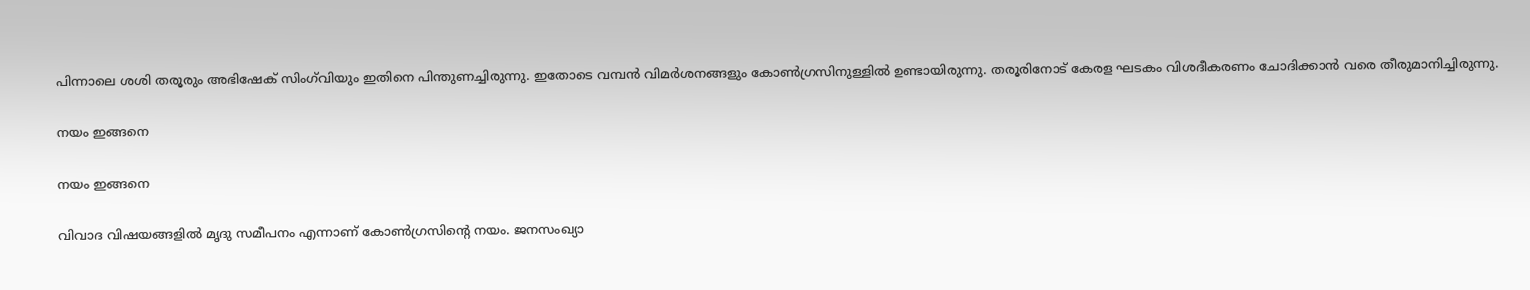പിന്നാലെ ശശി തരൂരും അഭിഷേക് സിംഗ്‌വിയും ഇതിനെ പിന്തുണച്ചിരുന്നു. ഇതോടെ വമ്പന്‍ വിമര്‍ശനങ്ങളും കോണ്‍ഗ്രസിനുള്ളില്‍ ഉണ്ടായിരുന്നു. തരൂരിനോട് കേരള ഘടകം വിശദീകരണം ചോദിക്കാന്‍ വരെ തീരുമാനിച്ചിരുന്നു.

നയം ഇങ്ങനെ

നയം ഇങ്ങനെ

വിവാദ വിഷയങ്ങളില്‍ മൃദു സമീപനം എന്നാണ് കോണ്‍ഗ്രസിന്റെ നയം. ജനസംഖ്യാ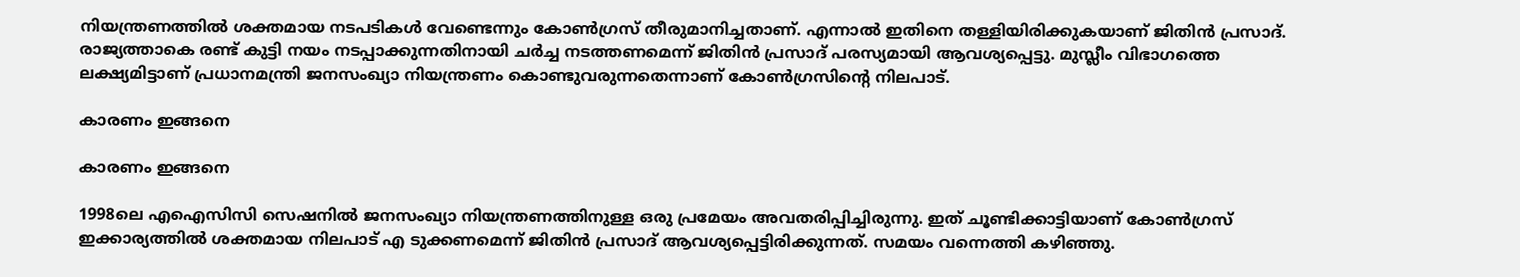നിയന്ത്രണത്തില്‍ ശക്തമായ നടപടികള്‍ വേണ്ടെന്നും കോണ്‍ഗ്രസ് തീരുമാനിച്ചതാണ്. എന്നാല്‍ ഇതിനെ തള്ളിയിരിക്കുകയാണ് ജിതിന്‍ പ്രസാദ്. രാജ്യത്താകെ രണ്ട് കുട്ടി നയം നടപ്പാക്കുന്നതിനായി ചര്‍ച്ച നടത്തണമെന്ന് ജിതിന്‍ പ്രസാദ് പരസ്യമായി ആവശ്യപ്പെട്ടു. മുസ്ലീം വിഭാഗത്തെ ലക്ഷ്യമിട്ടാണ് പ്രധാനമന്ത്രി ജനസംഖ്യാ നിയന്ത്രണം കൊണ്ടുവരുന്നതെന്നാണ് കോണ്‍ഗ്രസിന്റെ നിലപാട്.

കാരണം ഇങ്ങനെ

കാരണം ഇങ്ങനെ

1998ലെ എഐസിസി സെഷനില്‍ ജനസംഖ്യാ നിയന്ത്രണത്തിനുള്ള ഒരു പ്രമേയം അവതരിപ്പിച്ചിരുന്നു. ഇത് ചൂണ്ടിക്കാട്ടിയാണ് കോണ്‍ഗ്രസ് ഇക്കാര്യത്തില്‍ ശക്തമായ നിലപാട് എ ടുക്കണമെന്ന് ജിതിന്‍ പ്രസാദ് ആവശ്യപ്പെട്ടിരിക്കുന്നത്. സമയം വന്നെത്തി കഴിഞ്ഞു.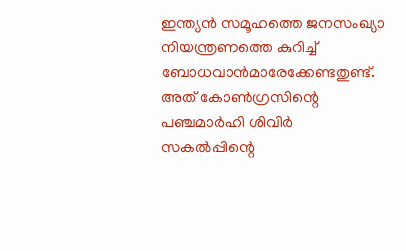ഇന്ത്യന്‍ സമൂഹത്തെ ജനസംഖ്യാ നിയന്ത്രണത്തെ കുറിച്ച് ബോധവാന്‍മാരേക്കേണ്ടതുണ്ട്. അത് കോണ്‍ഗ്രസിന്റെ പഞ്ചമാര്‍ഹി ശിവിര്‍ സകല്‍പ്പിന്റെ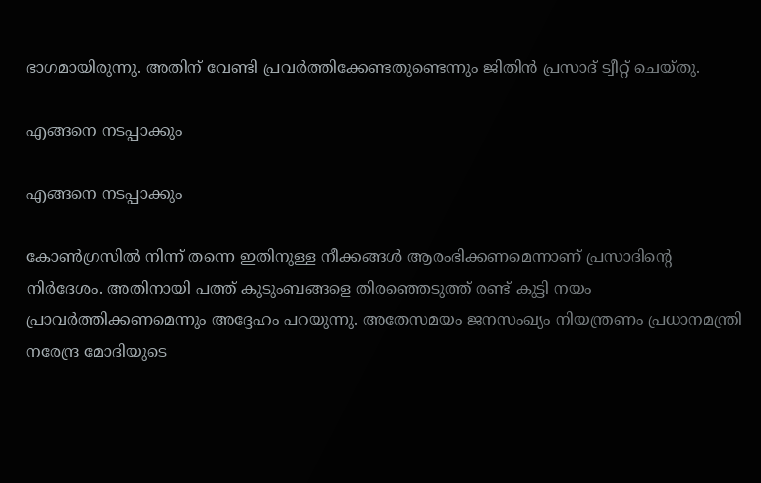ഭാഗമായിരുന്നു. അതിന് വേണ്ടി പ്രവര്‍ത്തിക്കേണ്ടതുണ്ടെന്നും ജിതിന്‍ പ്രസാദ് ട്വീറ്റ് ചെയ്തു.

എങ്ങനെ നടപ്പാക്കും

എങ്ങനെ നടപ്പാക്കും

കോണ്‍ഗ്രസില്‍ നിന്ന് തന്നെ ഇതിനുള്ള നീക്കങ്ങള്‍ ആരംഭിക്കണമെന്നാണ് പ്രസാദിന്റെ നിര്‍ദേശം. അതിനായി പത്ത് കുടുംബങ്ങളെ തിരഞ്ഞെടുത്ത് രണ്ട് കുട്ടി നയം പ്രാവര്‍ത്തിക്കണമെന്നും അദ്ദേഹം പറയുന്നു. അതേസമയം ജനസംഖ്യം നിയന്ത്രണം പ്രധാനമന്ത്രി നരേന്ദ്ര മോദിയുടെ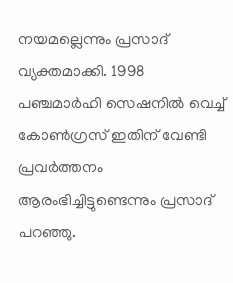നയമല്ലെന്നും പ്രസാദ് വ്യക്തമാക്കി. 1998 പഞ്ചമാര്‍ഹി സെഷനില്‍ വെച്ച് കോണ്‍ഗ്രസ് ഇതിന് വേണ്ടി പ്രവര്‍ത്തനം ആരംഭിച്ചിട്ടുണ്ടെന്നും പ്രസാദ് പറഞ്ഞു.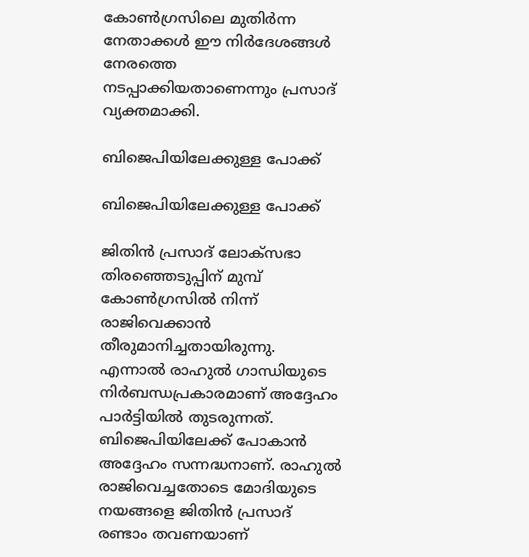കോണ്‍ഗ്രസിലെ മുതിര്‍ന്ന നേതാക്കള്‍ ഈ നിര്‍ദേശങ്ങള്‍ നേരത്തെ നടപ്പാക്കിയതാണെന്നും പ്രസാദ് വ്യക്തമാക്കി.

ബിജെപിയിലേക്കുള്ള പോക്ക്

ബിജെപിയിലേക്കുള്ള പോക്ക്

ജിതിന്‍ പ്രസാദ് ലോക്‌സഭാ തിരഞ്ഞെടുപ്പിന് മുമ്പ് കോണ്‍ഗ്രസില്‍ നിന്ന് രാജിവെക്കാന്‍ തീരുമാനിച്ചതായിരുന്നു. എന്നാല്‍ രാഹുല്‍ ഗാന്ധിയുടെ നിര്‍ബന്ധപ്രകാരമാണ് അദ്ദേഹം പാര്‍ട്ടിയില്‍ തുടരുന്നത്. ബിജെപിയിലേക്ക് പോകാന്‍ അദ്ദേഹം സന്നദ്ധനാണ്. രാഹുല്‍ രാജിവെച്ചതോടെ മോദിയുടെ നയങ്ങളെ ജിതിന്‍ പ്രസാദ് രണ്ടാം തവണയാണ്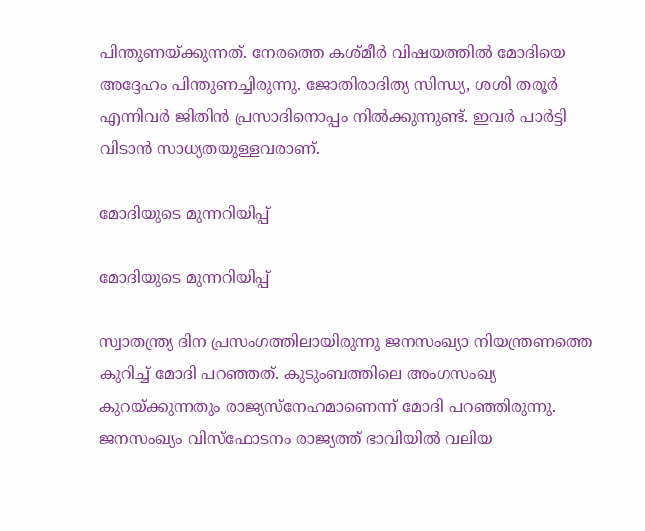പിന്തുണയ്ക്കുന്നത്. നേരത്തെ കശ്മീര്‍ വിഷയത്തില്‍ മോദിയെ അദ്ദേഹം പിന്തുണച്ചിരുന്നു. ജോതിരാദിത്യ സിന്ധ്യ, ശശി തരൂര്‍ എന്നിവര്‍ ജിതിന്‍ പ്രസാദിനൊപ്പം നില്‍ക്കുന്നുണ്ട്. ഇവര്‍ പാര്‍ട്ടി വിടാന്‍ സാധ്യതയുള്ളവരാണ്.

മോദിയുടെ മുന്നറിയിപ്പ്

മോദിയുടെ മുന്നറിയിപ്പ്

സ്വാതന്ത്ര്യ ദിന പ്രസംഗത്തിലായിരുന്നു ജനസംഖ്യാ നിയന്ത്രണത്തെ കുറിച്ച് മോദി പറഞ്ഞത്. കുടുംബത്തിലെ അംഗസംഖ്യ കുറയ്ക്കുന്നതും രാജ്യസ്‌നേഹമാണെന്ന് മോദി പറഞ്ഞിരുന്നു. ജനസംഖ്യം വിസ്‌ഫോടനം രാജ്യത്ത് ഭാവിയില്‍ വലിയ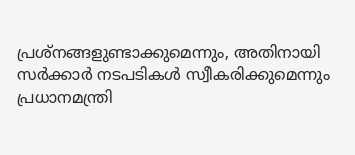പ്രശ്‌നങ്ങളുണ്ടാക്കുമെന്നും, അതിനായി സര്‍ക്കാര്‍ നടപടികള്‍ സ്വീകരിക്കുമെന്നും പ്രധാനമന്ത്രി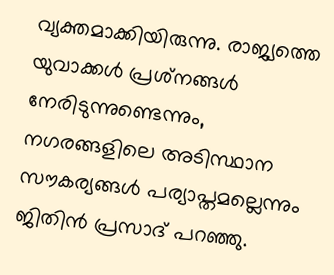വ്യക്തമാക്കിയിരുന്നു. രാജ്യത്തെ യുവാക്കള്‍ പ്രശ്‌നങ്ങള്‍ നേരിടുന്നുണ്ടെന്നും, നഗരങ്ങളിലെ അടിസ്ഥാന സൗകര്യങ്ങള്‍ പര്യാപ്തമല്ലെന്നും ജിതിന്‍ പ്രസാദ് പറഞ്ഞു.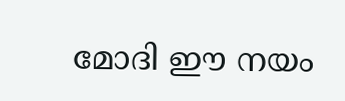മോദി ഈ നയം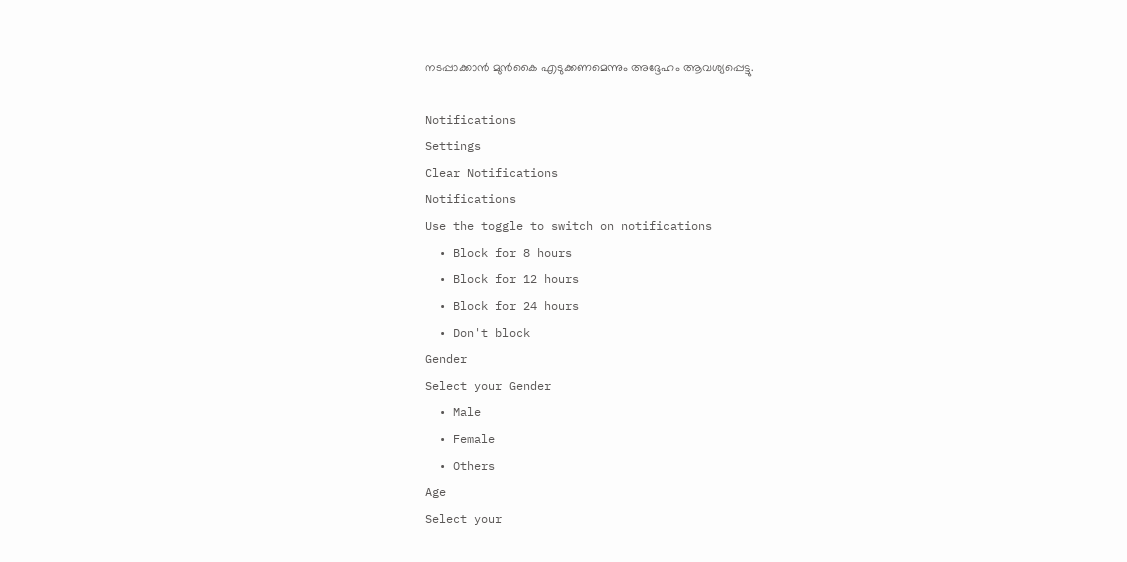നടപ്പാക്കാന്‍ മുന്‍കൈ എടുക്കണമെന്നും അദ്ദേഹം ആവശ്യപ്പെട്ടു.

Notifications
Settings
Clear Notifications
Notifications
Use the toggle to switch on notifications
  • Block for 8 hours
  • Block for 12 hours
  • Block for 24 hours
  • Don't block
Gender
Select your Gender
  • Male
  • Female
  • Others
Age
Select your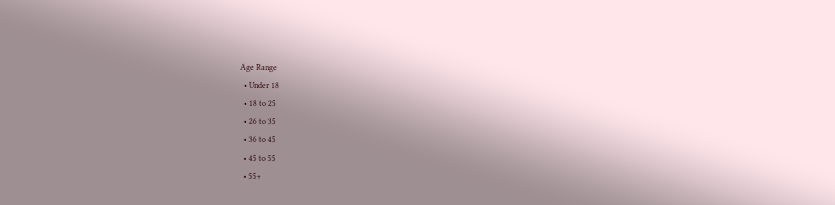Age Range
  • Under 18
  • 18 to 25
  • 26 to 35
  • 36 to 45
  • 45 to 55
  • 55+